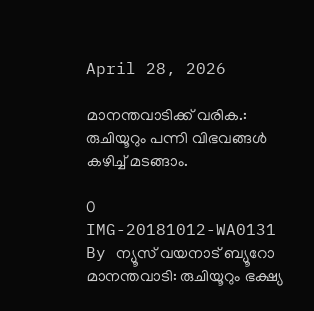April 28, 2026

മാനന്തവാടിക്ക് വരിക.: രുചിയൂറും പന്നി വിഭവങ്ങൾ കഴിച്ച് മടങ്ങാം.

0
IMG-20181012-WA0131
By ന്യൂസ് വയനാട് ബ്യൂറോ
മാനന്തവാടി: രുചിയൂറും ഭക്ഷ്യ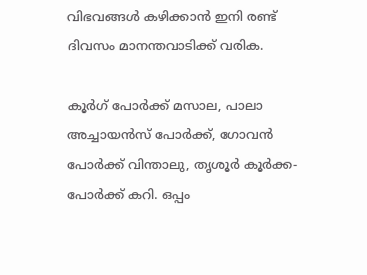വിഭവങ്ങൾ കഴിക്കാൻ ഇനി രണ്ട് ദിവസം മാനന്തവാടിക്ക് വരിക.

കൂര്‍ഗ് പോര്‍ക്ക് മസാല, പാലാ അച്ചായന്‍സ് പോര്‍ക്ക്, ഗോവന്‍ പോര്‍ക്ക് വിന്താലു, തൃശൂര്‍ കൂര്‍ക്ക-പോര്‍ക്ക് കറി. ഒപ്പം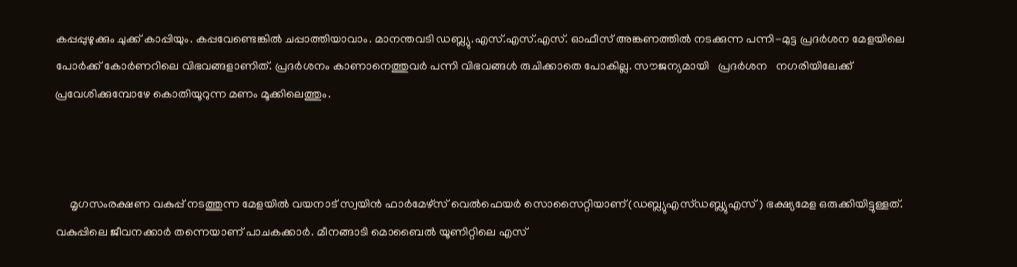കപ്പപ്പുഴുക്കും ചുക്ക് കാപ്പിയും. കപ്പവേണ്ടെങ്കില്‍ ചപ്പാത്തിയാവാം. മാനന്തവടി ഡബ്ല്യു.എസ്.എസ്.എസ്. ഓഫീസ് അങ്കണത്തില്‍ നടക്കുന്ന പന്നി-മുട്ട പ്രദര്‍ശന മേളയിലെ പോര്‍ക്ക് കോര്‍ണറിലെ വിഭവങ്ങളാണിത്. പ്രദര്‍ശനം കാണാനെത്തുവര്‍ പന്നി വിഭവങ്ങള്‍ രുചിക്കാതെ പോകില്ല. സൗജന്യമായി   പ്രദർശന   നഗരിയിലേക്ക് പ്രവേശിക്കുമ്പോഴേ കൊതിയൂറുന്ന മണം മൂക്കിലെത്തും.



     മൃഗസംരക്ഷണ വകുപ്പ് നടത്തുന്ന മേളയില്‍ വയനാട് സ്വയിന്‍ ഫാര്‍മേഴ്‌സ് വെല്‍ഫെയര്‍ സൊസൈറ്റിയാണ്(ഡബ്ല്യുഎസ്ഡബ്ല്യുഎസ്) ഭക്ഷ്യമേള ഒരുക്കിയിട്ടുള്ളത്. വകുപ്പിലെ ജീവനക്കാര്‍ തന്നെയാണ് പാചകക്കാര്‍. മീനങ്ങാടി മൊബൈല്‍ യൂണിറ്റിലെ എസ്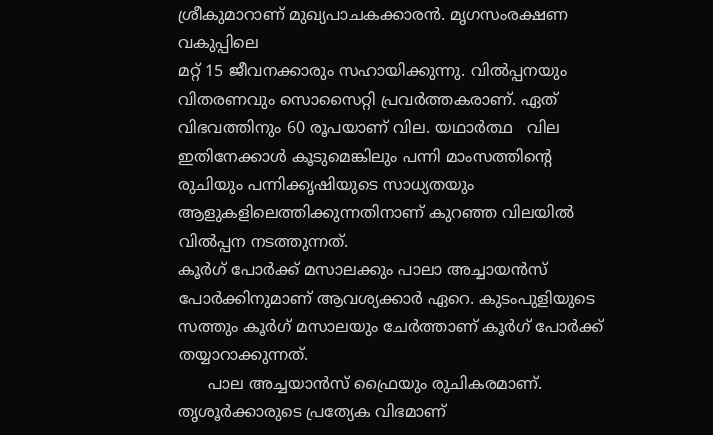ശ്രീകുമാറാണ് മുഖ്യപാചകക്കാരന്‍. മൃഗസംരക്ഷണ വകുപ്പിലെ
മറ്റ് 15 ജീവനക്കാരും സഹായിക്കുന്നു. വില്‍പ്പനയും വിതരണവും സൊസൈറ്റി പ്രവര്‍ത്തകരാണ്. ഏത് വിഭവത്തിനും 60 രൂപയാണ് വില. യഥാര്‍ത്ഥ   വില ഇതിനേക്കാള്‍ കൂടുമെങ്കിലും പന്നി മാംസത്തിന്റെ രുചിയും പന്നിക്കൃഷിയുടെ സാധ്യതയും ആളുകളിലെത്തിക്കുന്നതിനാണ് കുറഞ്ഞ വിലയില്‍ വില്‍പ്പന നടത്തുന്നത്.
കൂര്‍ഗ് പോര്‍ക്ക് മസാലക്കും പാലാ അച്ചായന്‍സ് പോര്‍ക്കിനുമാണ് ആവശ്യക്കാര്‍ ഏറെ. കുടംപുളിയുടെ സത്തും കൂര്‍ഗ് മസാലയും ചേര്‍ത്താണ് കൂര്‍ഗ് പോര്‍ക്ക് തയ്യാറാക്കുന്നത്.
      പാല അച്ചയാന്‍സ് ഫ്രൈയും രുചികരമാണ്. തൃശൂര്‍ക്കാരുടെ പ്രത്യേക വിഭമാണ്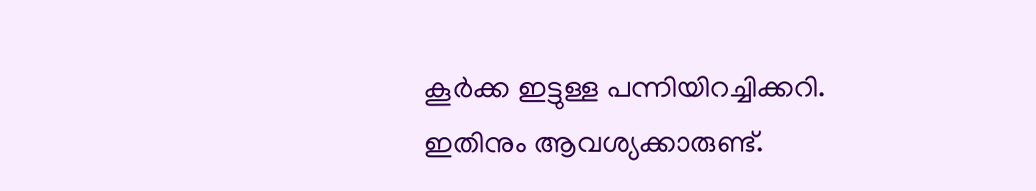കൂര്‍ക്ക ഇട്ടുള്ള പന്നിയിറച്ചിക്കറി. ഇതിനും ആവശ്യക്കാരുണ്ട്.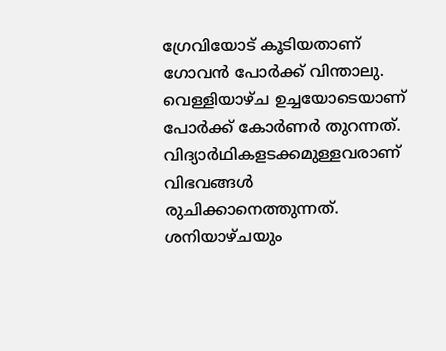ഗ്രേവിയോട് കൂടിയതാണ് ഗോവന്‍ പോര്‍ക്ക് വിന്താലു. വെള്ളിയാഴ്ച ഉച്ചയോടെയാണ് പോര്‍ക്ക് കോര്‍ണര്‍ തുറന്നത്. വിദ്യാര്‍ഥികളടക്കമുള്ളവരാണ് വിഭവങ്ങള്‍ രുചിക്കാനെത്തുന്നത്. ശനിയാഴ്ചയും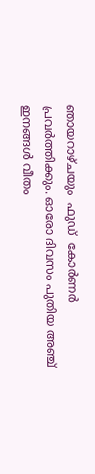ഞായറാഴ്ചയും  ഫുഡ്  കോര്‍ണര്‍ പ്രവര്‍ത്തിക്കും. ഓരോ ദിവസം പുതിയ അഞ്ച് ഇനങ്ങൾ വീതം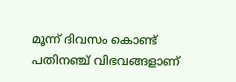മൂന്ന് ദിവസം കൊണ്ട്  പതിനഞ്ച് വിഭവങ്ങളാണ്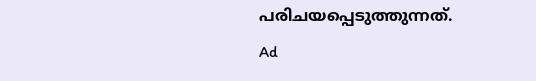പരിചയപ്പെടുത്തുന്നത്.
Ad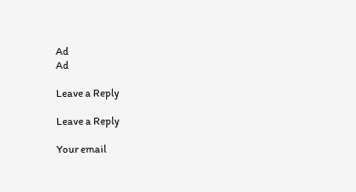Ad
Ad

Leave a Reply

Leave a Reply

Your email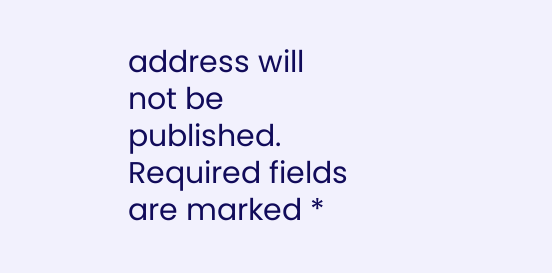address will not be published. Required fields are marked *